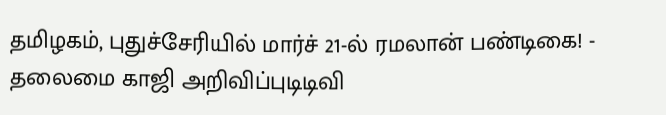தமிழகம், புதுச்சேரியில் மார்ச் 21-ல் ரமலான் பண்டிகை! - தலைமை காஜி அறிவிப்புடிடிவி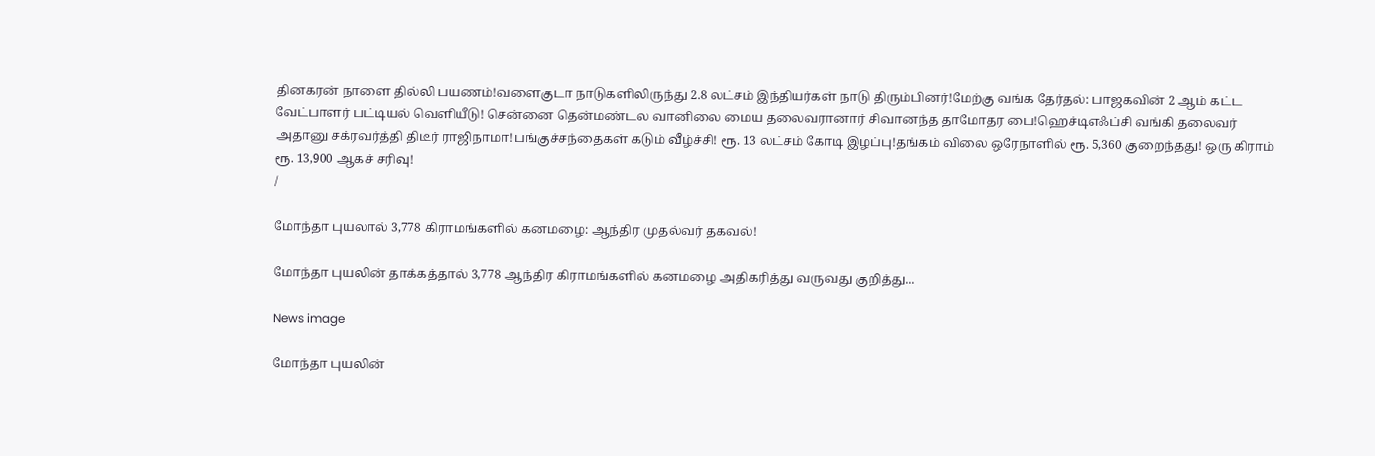தினகரன் நாளை தில்லி பயணம்!வளைகுடா நாடுகளிலிருந்து 2.8 லட்சம் இந்தியர்கள் நாடு திரும்பினர்!மேற்கு வங்க தேர்தல்: பாஜகவின் 2 ஆம் கட்ட வேட்பாளர் பட்டியல் வெளியீடு! சென்னை தென்மண்டல வானிலை மைய தலைவரானார் சிவானந்த தாமோதர பை!ஹெச்டிஎஃப்சி வங்கி தலைவர் அதானு சக்ரவர்த்தி திடீர் ராஜிநாமா!பங்குச்சந்தைகள் கடும் வீழ்ச்சி! ரூ. 13 லட்சம் கோடி இழப்பு!தங்கம் விலை ஒரேநாளில் ரூ. 5,360 குறைந்தது! ஒரு கிராம் ரூ. 13,900 ஆகச் சரிவு!
/

மோந்தா புயலால் 3,778 கிராமங்களில் கனமழை: ஆந்திர முதல்வர் தகவல்!

மோந்தா புயலின் தாக்கத்தால் 3,778 ஆந்திர கிராமங்களில் கனமழை அதிகரித்து வருவது குறித்து...

News image

மோந்தா புயலின்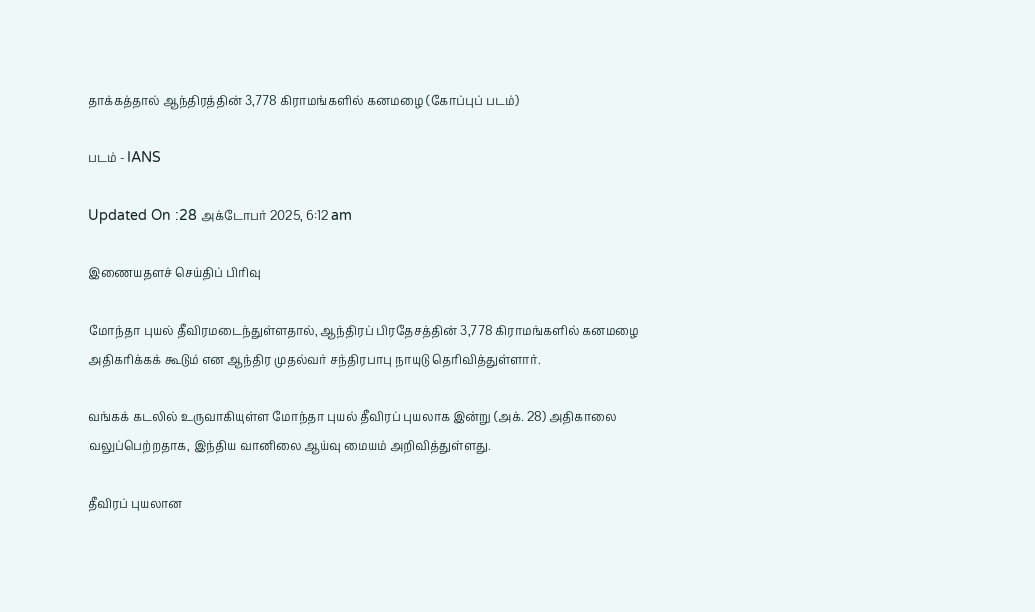தாக்கத்தால் ஆந்திரத்தின் 3,778 கிராமங்களில் கனமழை (கோப்புப் படம்)

படம் - IANS

Updated On :28 அக்டோபர் 2025, 6:12 am

இணையதளச் செய்திப் பிரிவு

மோந்தா புயல் தீவிரமடைந்துள்ளதால், ஆந்திரப் பிரதேசத்தின் 3,778 கிராமங்களில் கனமழை அதிகரிக்கக் கூடும் என ஆந்திர முதல்வர் சந்திரபாபு நாயுடு தெரிவித்துள்ளார்.

வங்கக் கடலில் உருவாகியுள்ள மோந்தா புயல் தீவிரப் புயலாக இன்று (அக். 28) அதிகாலை வலுப்பெற்றதாக, இந்திய வானிலை ஆய்வு மையம் அறிவித்துள்ளது.

தீவிரப் புயலான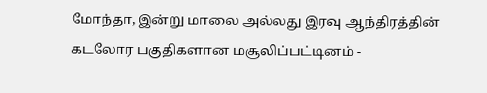மோந்தா, இன்று மாலை அல்லது இரவு ஆந்திரத்தின் கடலோர பகுதிகளான மசூலிப்பட்டினம் -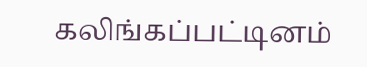கலிங்கப்பட்டினம்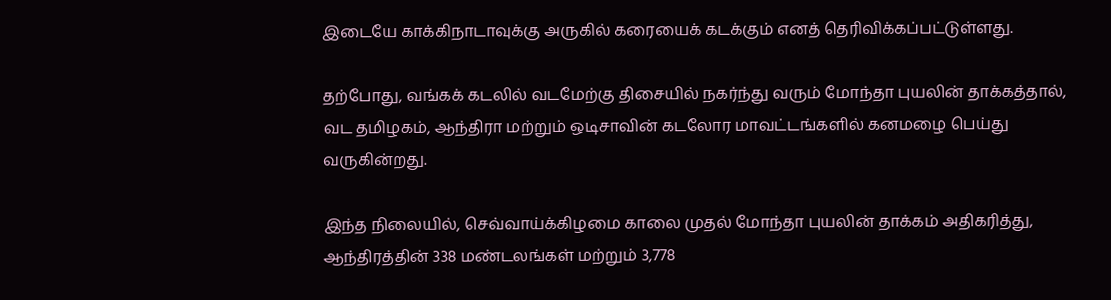இடையே காக்கிநாடாவுக்கு அருகில் கரையைக் கடக்கும் எனத் தெரிவிக்கப்பட்டுள்ளது.

தற்போது, வங்கக் கடலில் வடமேற்கு திசையில் நகர்ந்து வரும் மோந்தா புயலின் தாக்கத்தால், வட தமிழகம், ஆந்திரா மற்றும் ஒடிசாவின் கடலோர மாவட்டங்களில் கனமழை பெய்து வருகின்றது.

இந்த நிலையில், செவ்வாய்க்கிழமை காலை முதல் மோந்தா புயலின் தாக்கம் அதிகரித்து, ஆந்திரத்தின் 338 மண்டலங்கள் மற்றும் 3,778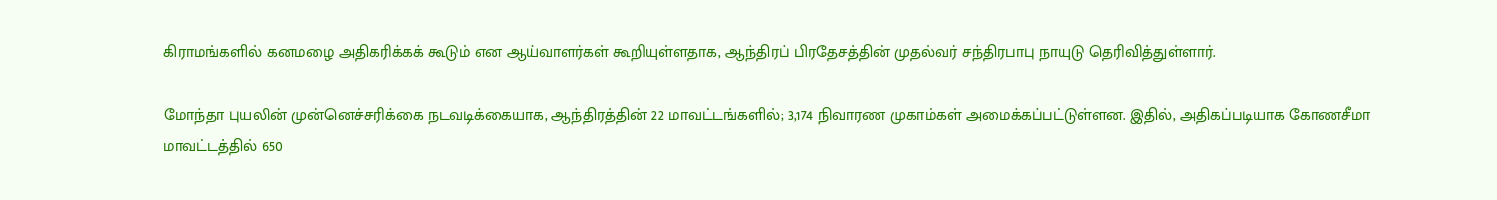கிராமங்களில் கனமழை அதிகரிக்கக் கூடும் என ஆய்வாளர்கள் கூறியுள்ளதாக, ஆந்திரப் பிரதேசத்தின் முதல்வர் சந்திரபாபு நாயுடு தெரிவித்துள்ளார்.

மோந்தா புயலின் முன்னெச்சரிக்கை நடவடிக்கையாக, ஆந்திரத்தின் 22 மாவட்டங்களில்; 3,174 நிவாரண முகாம்கள் அமைக்கப்பட்டுள்ளன. இதில், அதிகப்படியாக கோணசீமா மாவட்டத்தில் 650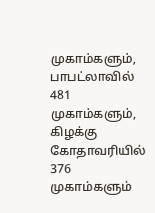முகாம்களும், பாபட்லாவில் 481 முகாம்களும், கிழக்கு கோதாவரியில் 376 முகாம்களும்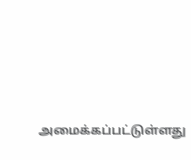அமைக்கப்பட்டுள்ளது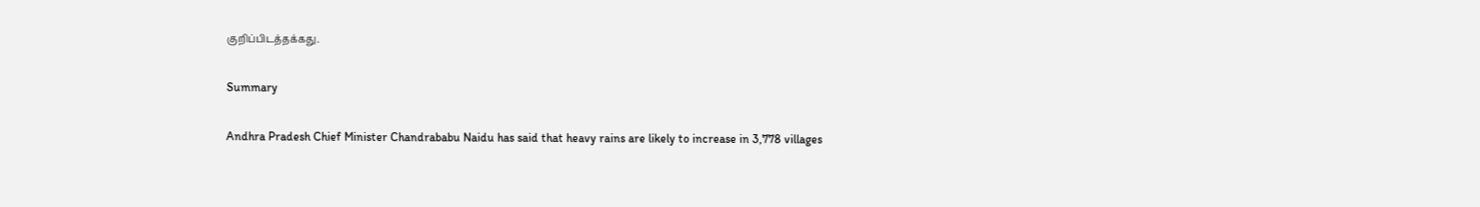குறிப்பிடத்தக்கது.

Summary

Andhra Pradesh Chief Minister Chandrababu Naidu has said that heavy rains are likely to increase in 3,778 villages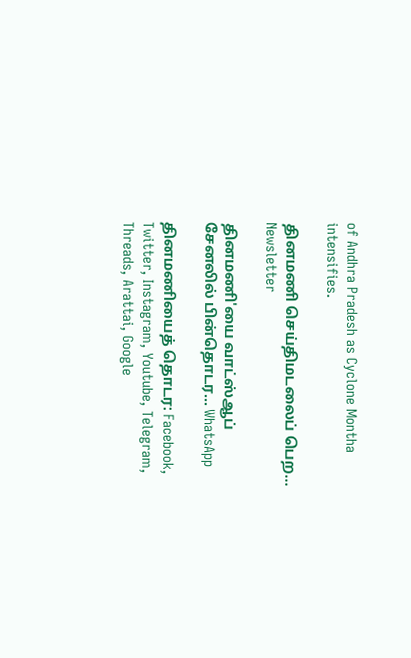of Andhra Pradesh as Cyclone Montha intensifies.

தினமணி செய்திமடலைப் பெற... Newsletter

தினமணி'யை வாட்ஸ்ஆப் சேனலில் பின்தொடர... WhatsApp

தினமணியைத் தொடர: Facebook, Twitter, Instagram, Youtube, Telegram, Threads, Arattai, Google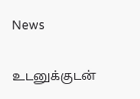News

உடனுக்குடன்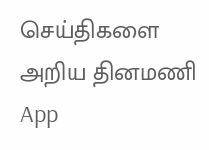செய்திகளை அறிய தினமணி App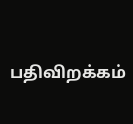பதிவிறக்கம்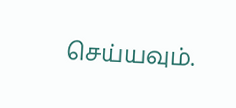செய்யவும்.